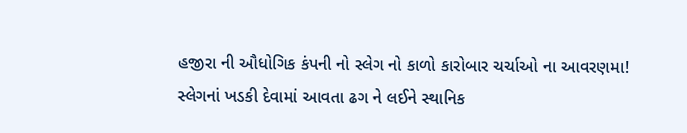હજીરા ની ઔધોગિક કંપની નો સ્લેગ નો કાળો કારોબાર ચર્ચાઓ ના આવરણમા!
સ્લેગનાં ખડકી દેવામાં આવતા ઢગ ને લઈને સ્થાનિક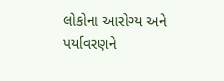લોકોના આરોગ્ય અને પર્યાવરણને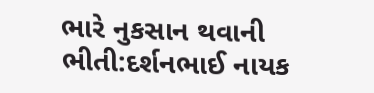ભારે નુકસાન થવાની ભીતી:દર્શનભાઈ નાયક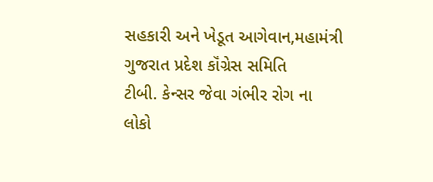સહકારી અને ખેડૂત આગેવાન,મહામંત્રી ગુજરાત પ્રદેશ કૉંગ્રેસ સમિતિ
ટીબી. કેન્સર જેવા ગંભીર રોગ ના લોકો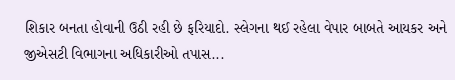શિકાર બનતા હોવાની ઉઠી રહી છે ફરિયાદો. સ્લેગના થઈ રહેલા વેપાર બાબતે આયકર અને જીએસટી વિભાગના અધિકારીઓ તપાસ...